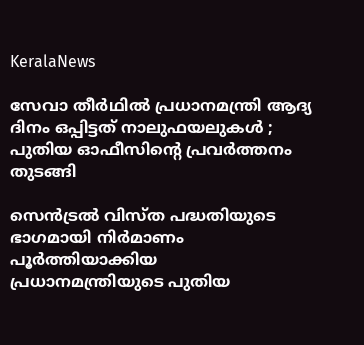KeralaNews

സേവാ തീര്‍ഥില്‍ പ്രധാനമന്ത്രി ആദ്യ ദിനം ഒപ്പിട്ടത് നാലുഫയലുകള്‍ ; പുതിയ ഓഫീസിന്റെ പ്രവര്‍ത്തനം തുടങ്ങി

സെന്‍ട്രല്‍ വിസ്ത പദ്ധതിയുടെ ഭാഗമായി നിര്‍മാണം പൂര്‍ത്തിയാക്കിയ പ്രധാനമന്ത്രിയുടെ പുതിയ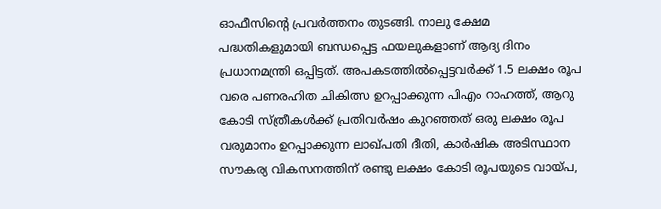ഓഫീസിന്റെ പ്രവര്‍ത്തനം തുടങ്ങി. നാലു ക്ഷേമ പദ്ധതികളുമായി ബന്ധപ്പെട്ട ഫയലുകളാണ് ആദ്യ ദിനം പ്രധാനമന്ത്രി ഒപ്പിട്ടത്. അപകടത്തില്‍പ്പെട്ടവര്‍ക്ക് 1.5 ലക്ഷം രൂപ വരെ പണരഹിത ചികിത്സ ഉറപ്പാക്കുന്ന പിഎം റാഹത്ത്, ആറു കോടി സ്ത്രീകള്‍ക്ക് പ്രതിവര്‍ഷം കുറഞ്ഞത് ഒരു ലക്ഷം രൂപ വരുമാനം ഉറപ്പാക്കുന്ന ലാഖ്പതി ദീതി, കാര്‍ഷിക അടിസ്ഥാന സൗകര്യ വികസനത്തിന് രണ്ടു ലക്ഷം കോടി രൂപയുടെ വായ്പ,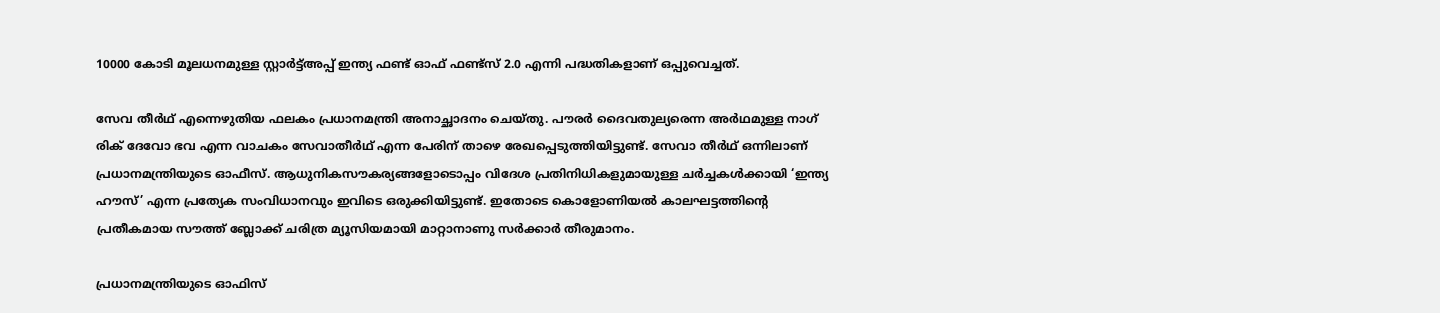10000 കോടി മൂലധനമുള്ള സ്റ്റാര്‍ട്ട്അപ്പ് ഇന്ത്യ ഫണ്ട് ഓഫ് ഫണ്ട്‌സ് 2.0 എന്നി പദ്ധതികളാണ് ഒപ്പുവെച്ചത്.

സേവ തീര്‍ഥ് എന്നെഴുതിയ ഫലകം പ്രധാനമന്ത്രി അനാച്ഛാദനം ചെയ്തു. പൗരര്‍ ദൈവതുല്യരെന്ന അര്‍ഥമുള്ള നാഗ് രിക് ദേവോ ഭവ എന്ന വാചകം സേവാതീര്‍ഥ് എന്ന പേരിന് താഴെ രേഖപ്പെടുത്തിയിട്ടുണ്ട്. സേവാ തീര്‍ഥ് ഒന്നിലാണ് പ്രധാനമന്ത്രിയുടെ ഓഫീസ്. ആധുനികസൗകര്യങ്ങളോടൊപ്പം വിദേശ പ്രതിനിധികളുമായുള്ള ചര്‍ച്ചകള്‍ക്കായി ‘ഇന്ത്യ ഹൗസ്’ എന്ന പ്രത്യേക സംവിധാനവും ഇവിടെ ഒരുക്കിയിട്ടുണ്ട്. ഇതോടെ കൊളോണിയല്‍ കാലഘട്ടത്തിന്റെ പ്രതീകമായ സൗത്ത് ബ്ലോക്ക് ചരിത്ര മ്യൂസിയമായി മാറ്റാനാണു സര്‍ക്കാര്‍ തീരുമാനം.

പ്രധാനമന്ത്രിയുടെ ഓഫിസ്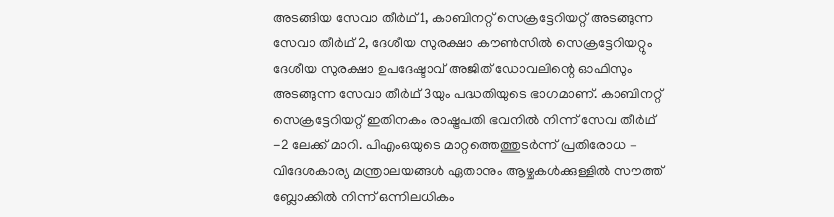അടങ്ങിയ സേവാ തീര്‍ഥ് 1, കാബിനറ്റ് സെക്രട്ടേറിയറ്റ് അടങ്ങുന്ന സേവാ തീര്‍ഥ് 2, ദേശീയ സുരക്ഷാ കൗണ്‍സില്‍ സെക്രട്ടേറിയറ്റും ദേശീയ സുരക്ഷാ ഉപദേഷ്ടാവ് അജിത് ഡോവലിന്റെ ഓഫിസും അടങ്ങുന്ന സേവാ തീര്‍ഥ് 3യും പദ്ധതിയുടെ ഭാഗമാണ്. കാബിനറ്റ് സെക്രട്ടേറിയറ്റ് ഇതിനകം രാഷ്ട്രപതി ഭവനില്‍ നിന്ന് സേവ തീര്‍ഥ് -2 ലേക്ക് മാറി. പിഎംഒയുടെ മാറ്റത്തെത്തുടര്‍ന്ന് പ്രതിരോധ – വിദേശകാര്യ മന്ത്രാലയങ്ങള്‍ ഏതാനും ആഴ്ചകള്‍ക്കുള്ളില്‍ സൗത്ത് ബ്ലോക്കില്‍ നിന്ന് ഒന്നിലധികം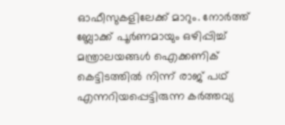ഓഫീസുകളിലേക്ക് മാറും. നോര്‍ത്ത് ബ്ലോക്ക് പൂര്‍ണമായും ഒഴിപ്പിച്ച് മന്ത്രാലയങ്ങള്‍ ഐക്കണിക് കെട്ടിടത്തില്‍ നിന്ന് രാജ് പഥ് എന്നറിയപ്പെട്ടിരുന്ന കര്‍ത്തവ്യ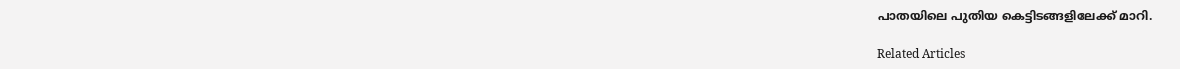പാതയിലെ പുതിയ കെട്ടിടങ്ങളിലേക്ക് മാറി.

Related Articles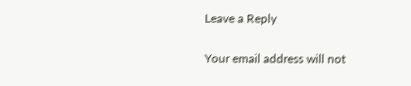Leave a Reply

Your email address will not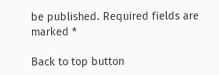be published. Required fields are marked *

Back to top button